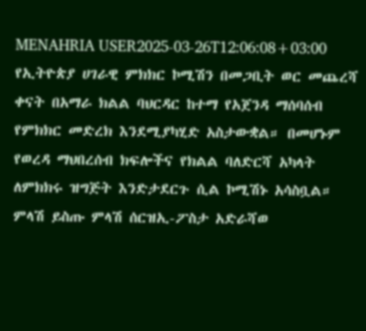MENAHRIA USER2025-03-26T12:06:08+03:00 የኢትዮጵያ ሀገራዊ ምክክር ኮሚሽን በመጋቢት ወር መጨረሻ ቀናት በአማራ ክልል ባህርዳር ከተማ የአጀንዳ ማሰባሰብ የምክክር መድረክ እንደሚያካሂድ አስታውቋል። በመሆኑም የወረዳ ማህበረሰብ ክፍሎችና የክልል ባለድርሻ አካላት ለምክክሩ ዝግጅት እንድታደርጉ ሲል ኮሚሽኑ አሳስቧል። ምላሽ ይስጡ ምላሽ ሰርዝኢ-ፖስታ አድራሻወ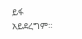ይፋ አይደረግም።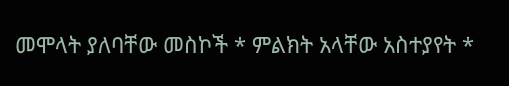መሞላት ያለባቸው መስኮች * ምልክት አላቸው አስተያየት *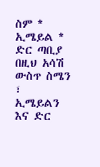ስም * ኢሜይል * ድር ጣቢያ በዚህ አሳሽ ውስጥ ስሜን ፣ ኢሜይልን እና ድር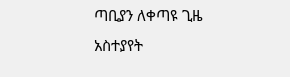ጣቢያን ለቀጣዩ ጊዜ አስተያየት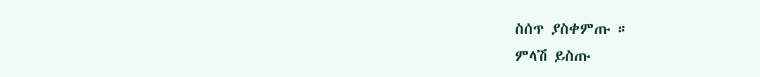ስሰጥ ያስቀምጡ ።
ምላሽ ይስጡ